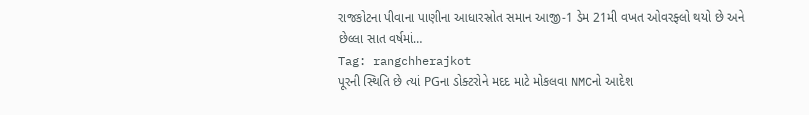રાજકોટના પીવાના પાણીના આધારસ્રોત સમાન આજી-1 ડેમ 21મી વખત ઓવરફ્લો થયો છે અને છેલ્લા સાત વર્ષમાં…
Tag: rangchherajkot
પૂરની સ્થિતિ છે ત્યાં PGના ડોક્ટરોને મદદ માટે મોકલવા NMCનો આદેશ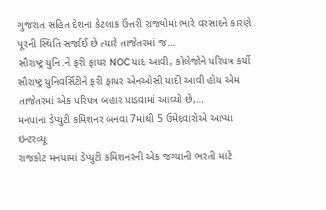ગુજરાત સહિત દેશના કેટલાક ઉત્તરી રાજ્યોમાં ભારે વરસાદને કારણે પૂરની સ્થિતિ સર્જાઈ છે ત્યારે તાજેતરમાં જ…
સૌરાષ્ટ્ર યુનિ.ને ફરી ફાયર NOC યાદ આવી, કોલેજોને પરિપત્ર કર્યો
સૌરાષ્ટ્ર યુનિવર્સિટીને ફરી ફાયર એનઓસી યાદી આવી હોય એમ તાજેતરમાં એક પરિપત્ર બહાર પાડવામાં આવ્યો છે,…
મનપાના ડેપ્યુટી કમિશનર બનવા 7માંથી 5 ઉમેદવારોએ આપ્યા ઇન્ટરવ્યૂ
રાજકોટ મનપામાં ડેપ્યુટી કમિશનરની એક જગ્યાની ભરતી માટે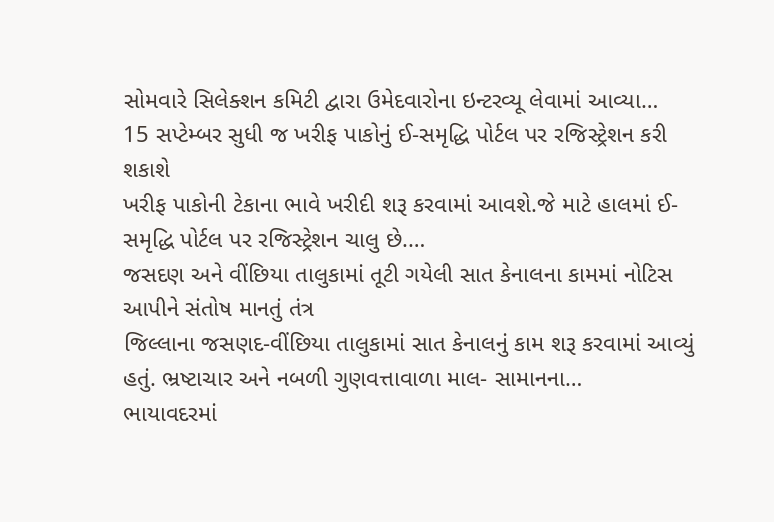સોમવારે સિલેક્શન કમિટી દ્વારા ઉમેદવારોના ઇન્ટરવ્યૂ લેવામાં આવ્યા…
15 સપ્ટેમ્બર સુધી જ ખરીફ પાકોનું ઈ-સમૃદ્ધિ પોર્ટલ પર રજિસ્ટ્રેશન કરી શકાશે
ખરીફ પાકોની ટેકાના ભાવે ખરીદી શરૂ કરવામાં આવશે.જે માટે હાલમાં ઈ-સમૃદ્ધિ પોર્ટલ પર રજિસ્ટ્રેશન ચાલુ છે.…
જસદણ અને વીંછિયા તાલુકામાં તૂટી ગયેલી સાત કેનાલના કામમાં નોટિસ આપીને સંતોષ માનતું તંત્ર
જિલ્લાના જસણદ-વીંછિયા તાલુકામાં સાત કેનાલનું કામ શરૂ કરવામાં આવ્યું હતું. ભ્રષ્ટાચાર અને નબળી ગુણવત્તાવાળા માલ- સામાનના…
ભાયાવદરમાં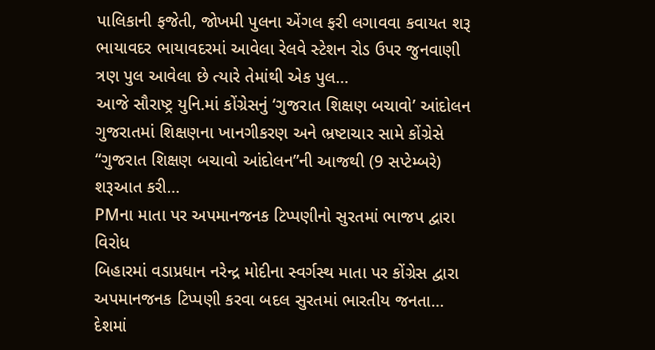પાલિકાની ફજેતી, જોખમી પુલના એંગલ ફરી લગાવવા કવાયત શરૂ
ભાયાવદર ભાયાવદરમાં આવેલા રેલવે સ્ટેશન રોડ ઉપર જુનવાણી ત્રણ પુલ આવેલા છે ત્યારે તેમાંથી એક પુલ…
આજે સૌરાષ્ટ્ર યુનિ.માં કોંગ્રેસનું ‘ગુજરાત શિક્ષણ બચાવો’ આંદોલન
ગુજરાતમાં શિક્ષણના ખાનગીકરણ અને ભ્રષ્ટાચાર સામે કોંગ્રેસે “ગુજરાત શિક્ષણ બચાવો આંદોલન”ની આજથી (9 સપ્ટેમ્બરે) શરૂઆત કરી…
PMના માતા પર અપમાનજનક ટિપ્પણીનો સુરતમાં ભાજપ દ્વારા વિરોધ
બિહારમાં વડાપ્રધાન નરેન્દ્ર મોદીના સ્વર્ગસ્થ માતા પર કોંગ્રેસ દ્વારા અપમાનજનક ટિપ્પણી કરવા બદલ સુરતમાં ભારતીય જનતા…
દેશમાં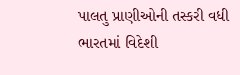પાલતુ પ્રાણીઓની તસ્કરી વધી
ભારતમાં વિદેશી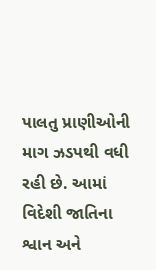પાલતુ પ્રાણીઓની માગ ઝડપથી વધી રહી છે. આમાં વિદેશી જાતિના શ્વાન અને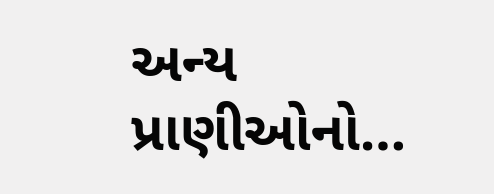અન્ય પ્રાણીઓનો…